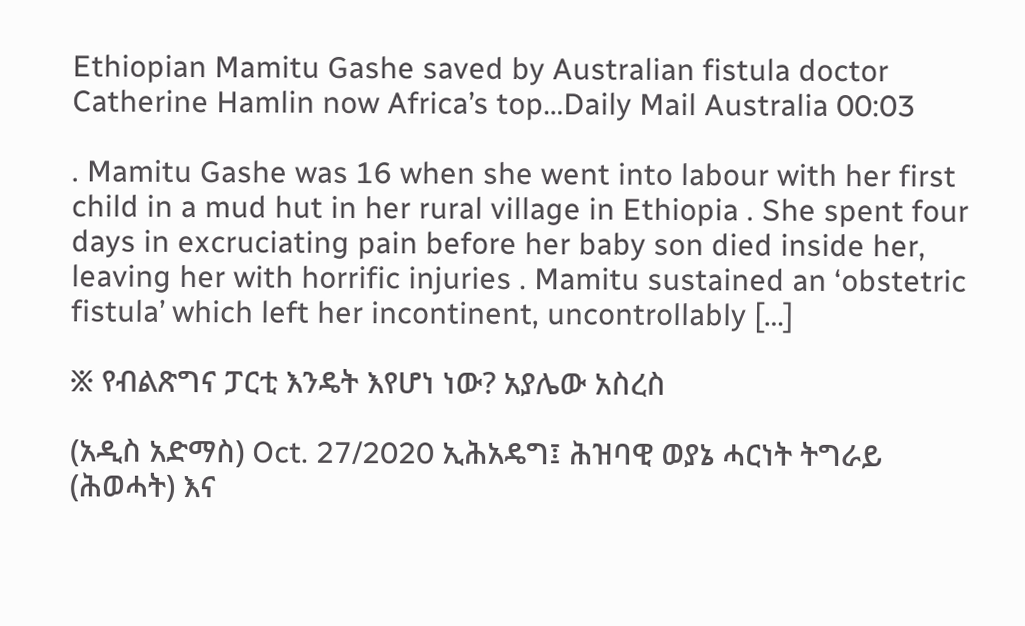Ethiopian Mamitu Gashe saved by Australian fistula doctor Catherine Hamlin now Africa’s top…Daily Mail Australia 00:03

. Mamitu Gashe was 16 when she went into labour with her first child in a mud hut in her rural village in Ethiopia . She spent four days in excruciating pain before her baby son died inside her, leaving her with horrific injuries . Mamitu sustained an ‘obstetric fistula’ which left her incontinent, uncontrollably […]

፠ የብልጽግና ፓርቲ እንዴት እየሆነ ነው? አያሌው አስረስ

(አዲስ አድማስ) Oct. 27/2020 ኢሕአዴግ፤ ሕዝባዊ ወያኔ ሓርነት ትግራይ (ሕወሓት) እና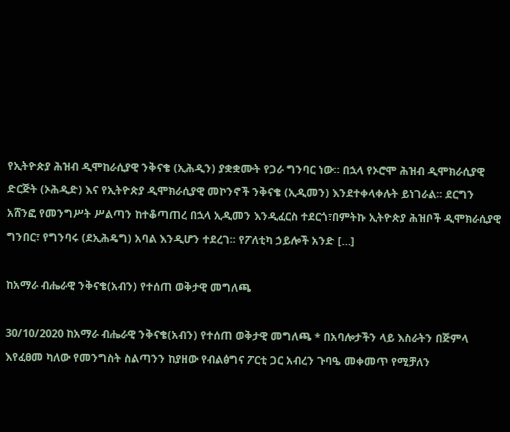የኢትዮጵያ ሕዝብ ዲሞከራሲያዊ ንቅናቄ (ኢሕዲን) ያቋቋሙት የጋራ ግንባር ነው። በኋላ የኦሮሞ ሕዝብ ዲሞክራሲያዊ ድርጅት (ኦሕዲድ) እና የኢትዮጵያ ዲሞክራሲያዊ መኮንኖች ንቅናቄ (ኢዲመን) እንደተቀላቀሉት ይነገራል፡፡ ደርግን አሸንፎ የመንግሥት ሥልጣን ከተቆጣጠረ በኋላ ኢዲመን እንዲፈርስ ተደርጎ፣በምትኩ ኢትዮጵያ ሕዝቦች ዲሞክራሲያዊ ግንበር፣ የግንባሩ (ደኢሕዴግ) አባል እንዲሆን ተደረገ፡፡ የፖለቲካ ኃይሎች አንድ […]

ከአማራ ብሔራዊ ንቅናቄ(አብን) የተሰጠ ወቅታዊ መግለጫ

30/10/2020 ከአማራ ብሔራዊ ንቅናቄ(አብን) የተሰጠ ወቅታዊ መግለጫ * በአባሎታችን ላይ እስራትን በጅምላ እየፈፀመ ካለው የመንግስት ስልጣንን ከያዘው የብልፅግና ፖርቲ ጋር አብረን ጉባዔ መቀመጥ የሚቻለን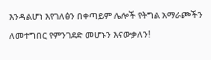እንዳልሆነ እየገለፅን በቀጣይም ሌሎች የትግል አማራጮችን ለመተግበር የምንገደድ መሆኑን እናውቃለን!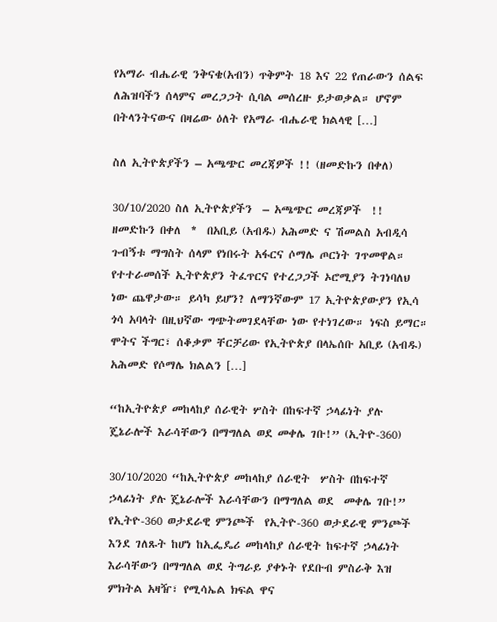የአማራ ብሔራዊ ንቅናቄ(አብን) ጥቅምት 18 እና 22 የጠራውን ሰልፍ ለሕዝባችን ሰላምና መረጋጋት ሲባል መሰረዙ ይታወቃል። ሆኖም በትላንትናውና በዛሬው ዕለት የአማራ ብሔራዊ ክልላዊ […]

ስለ ኢትዮጵያችን – አጫጭር መረጃዎች !! (ዘመድኩን በቀለ)

30/10/2020 ስለ ኢትዮጵያችን  – አጫጭር መረጃዎች  !!   ዘመድኩን በቀለ  *  በአቢይ (አብዱ) አሕመድ ና ሽመልስ አብዲሳ ጉብኝቱ ማግስት ሰላም የነበሩት አፋርና ሶማሌ ጦርነት ገጥመዋል።  የተተራመሰች ኢትዮጵያን ትፈጥርና የተረጋጋች ኦሮሚያን ትገነባለህ ነው ጨዋታው። ይሳካ ይሆን? ለማንኛውም 17 ኢትዮጵያውያን የኢሳ ጎሳ አባላት በዚህኛው ግጭትመገደላቸው ነው የተነገረው። ነፍስ ይማር። ሞትና ችግር፣ ሰቆቃም ቸርቻሪው የኢትዮጵያ በላኤሰቡ አቢይ (አብዱ) አሕመድ የሶማሌ ክልልን […]

“ከኢትዮጵያ መከላከያ ሰራዊት ሦስት በከፍተኛ ኃላፊነት ያሉ ጄኔራሎች እራሳቸውን በማግለል ወደ መቀሌ ገቡ!” (ኢትዮ-360)

30/10/2020 “ከኢትዮጵያ መከላከያ ሰራዊት  ሦስት በከፍተኛ ኃላፊነት ያሉ ጄኔራሎች እራሳቸውን በማግለል ወደ  መቀሌ ገቡ!” የኢትዮ-360 ወታደራዊ ምንጮች  የኢትዮ-360 ወታደራዊ ምንጮች እንደ ገለጹት ከሆነ ከኢፌዴሪ መከላከያ ሰራዊት ከፍተኛ ኃላፊነት እራሳቸውን በማግለል ወደ ትግራይ ያቀኑት የደቡብ ምስራቅ እዝ ምክትል አዛዥ፣ የሚሳኤል ክፍል ዋና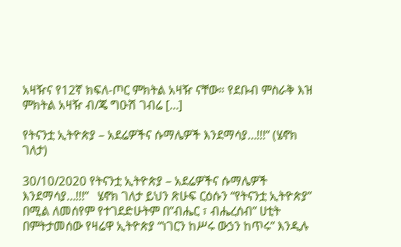አዛዥና የ12ኛ ክፍለ-ጦር ምክትል አዛዥ ናቸው። የደቡብ ምስራቅ እዝ ምክትል አዛዥ ብ/ጄ ግዑሽ ገብሬ […]

የትናንቷ ኢትዮጵያ – አደሬዎችና ሱማሌዎች እንደማሳያ…!!!” (ሄኖክ ገለታ)

30/10/2020 የትናንቷ ኢትዮጵያ – አደሬዎችና ሱማሌዎች እንደማሳያ…!!!”   ሄኖክ ገለታ ይህን ጽሁፍ ርዕሱን “የትናንቷ ኢትዮጵያ” በሚል ለመሰየም የተገደድሁትም በ”ብሔር ፣ ብሔረሰብ” ሀቲት በምትታመሰው የዛሬዋ ኢትዮጵያ “ነገርን ከሥሩ ውኃን ከጥሩ” እንዲሉ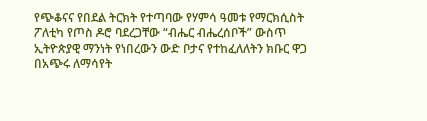የጭቆናና የበደል ትርክት የተጣባው የሃምሳ ዓመቱ የማርክሲስት ፖለቲካ የጦስ ዶሮ ባደረጋቸው “ብሔር ብሔረሰቦች” ውስጥ ኢትዮጵያዊ ማንነት የነበረውን ውድ ቦታና የተከፈለለትን ክቡር ዋጋ በአጭሩ ለማሳየት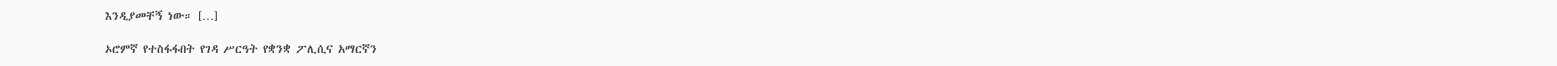እንዲያመቸኝ ነው። […]

ኦሮምኛ የተስፋፋበት የገዳ ሥርዓት የቋንቋ ፖሊሲና አማርኛን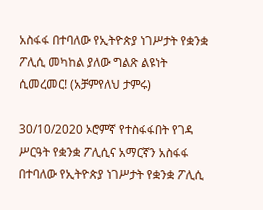አስፋፋ በተባለው የኢትዮጵያ ነገሥታት የቋንቋ ፖሊሲ መካከል ያለው ግልጽ ልዩነት ሲመረመር! (አቻምየለህ ታምሩ)

30/10/2020 ኦሮምኛ የተስፋፋበት የገዳ ሥርዓት የቋንቋ ፖሊሲና አማርኛን አስፋፋ በተባለው የኢትዮጵያ ነገሥታት የቋንቋ ፖሊሲ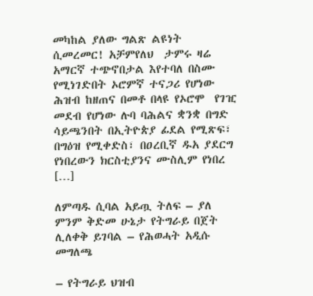መካከል ያለው ግልጽ ልዩነት ሲመረመር! አቻምየለህ  ታምሩ ዛሬ አማርኛ ተጭኖበታል እየተባለ በስሙ የሚነገድበት ኦሮምኛ ተናጋሪ የሆነው ሕዝብ ከዘጠና በመቶ በላዩ የኦሮሞ  የገዢ መደብ የሆነው ሉባ ባሕልና ቋንቋ በግድ ሳይጫንበት በኢትዮጵያ ፊደል የሚጽፍ፣ በግዕዝ የሚቀድስ፣ በዐረቢኛ ዱአ ያደርግ የነበረውን ክርስቲያንና ሙስሊም የነበረ […]

ለምጣዱ ሲባል አይጧ ትለፍ – ያለ ምንም ቅድመ ሁኔታ የትግራይ በጀት ሊለቀቅ ይገባል – የሕወሓት አዲሱ መግለጫ

– የትግራይ ህዝብ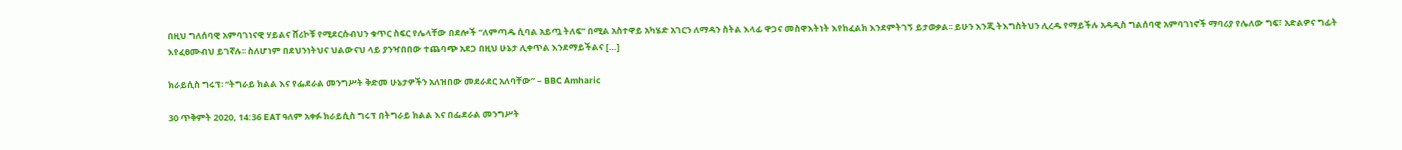በዚህ ግለሰባዊ አምባገነናዊ ሃይልና ሸሪኮቹ የሚደርሱብህን ቁጥር ስፍር የሌላቸው በደሎች “ለምጣዱ ሲባል አይጧ ትለፍ” በሚል አስተዋይ አካሄድ አገርን ለማዳን ስትል እላፊ ዋጋና መስዋእትነት እየከፈልክ እንደምትገኝ ይታወቃል፡፡ ይሁን እንጂ ትእግስትህን ሊረዱ የማይችሉ አዳዲስ ግልሰባዊ አምባገነኖች ማባሪያ የሌለው ግፍ፣ አድልዎና ግፊት እየፈፀሙብህ ይገኛሉ፡፡ ስለሆነም በደህንነትህና ህልውናህ ላይ ያንዣበበው ተጨባጭ አደጋ በዚህ ሁኔታ ሊቀጥል እንደማይችልና […]

ክራይሲስ ግሩፕ፡ “ትግራይ ክልል እና የፌደራል መንግሥት ቅድመ ሁኔታዎችን አለዝበው መደራደር አለባቸው” – BBC Amharic

30 ጥቅምት 2020, 14:36 EAT ዓለም አቀፉ ክራይሲስ ግሩፕ በትግራይ ክልል እና በፌደራል መንግሥት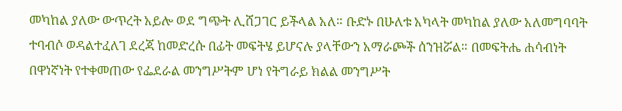መካከል ያለው ውጥረት አይሎ ወደ ግጭት ሊሸጋገር ይችላል አለ። ቡድኑ በሁለቱ አካላት መካከል ያለው አለመግባባት ተባብሶ ወዳልተፈለገ ደረጃ ከመድረሱ በፊት መፍትሄ ይሆናሉ ያላቸውን አማራጮች ሰንዝሯል። በመፍትሔ ሐሳብነት በዋነኛነት የተቀመጠው የፌደራል መንግሥትም ሆነ የትግራይ ክልል መንግሥት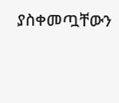ያስቀመጧቸውን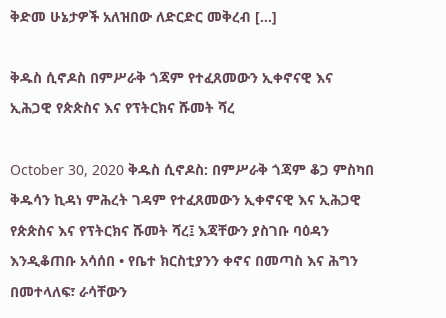ቅድመ ሁኔታዎች አለዝበው ለድርድር መቅረብ […]

ቅዱስ ሲኖዶስ በምሥራቅ ጎጃም የተፈጸመውን ኢቀኖናዊ እና ኢሕጋዊ የጵጵስና እና የፕትርክና ሹመት ሻረ

October 30, 2020 ቅዱስ ሲኖዶስ: በምሥራቅ ጎጃም ቆጋ ምስካበ ቅዱሳን ኪዳነ ምሕረት ገዳም የተፈጸመውን ኢቀኖናዊ እና ኢሕጋዊ የጵጵስና እና የፕትርክና ሹመት ሻረ፤ እጃቸውን ያስገቡ ባዕዳን እንዲቆጠቡ አሳሰበ • የቤተ ክርስቲያንን ቀኖና በመጣስ እና ሕግን በመተላለፍ፣ ራሳቸውን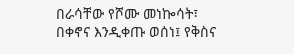በራሳቸው የሾሙ መነኰሳት፣ በቀኖና እንዲቀጡ ወሰነ፤ የቅስና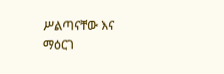ሥልጣናቸው እና ማዕርገ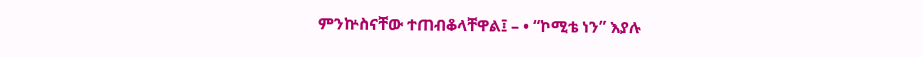ምንኵስናቸው ተጠብቆላቸዋል፤ – • “ኮሚቴ ነን” እያሉ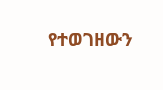የተወገዘውን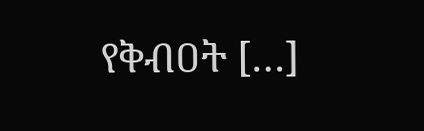የቅብዐት […]